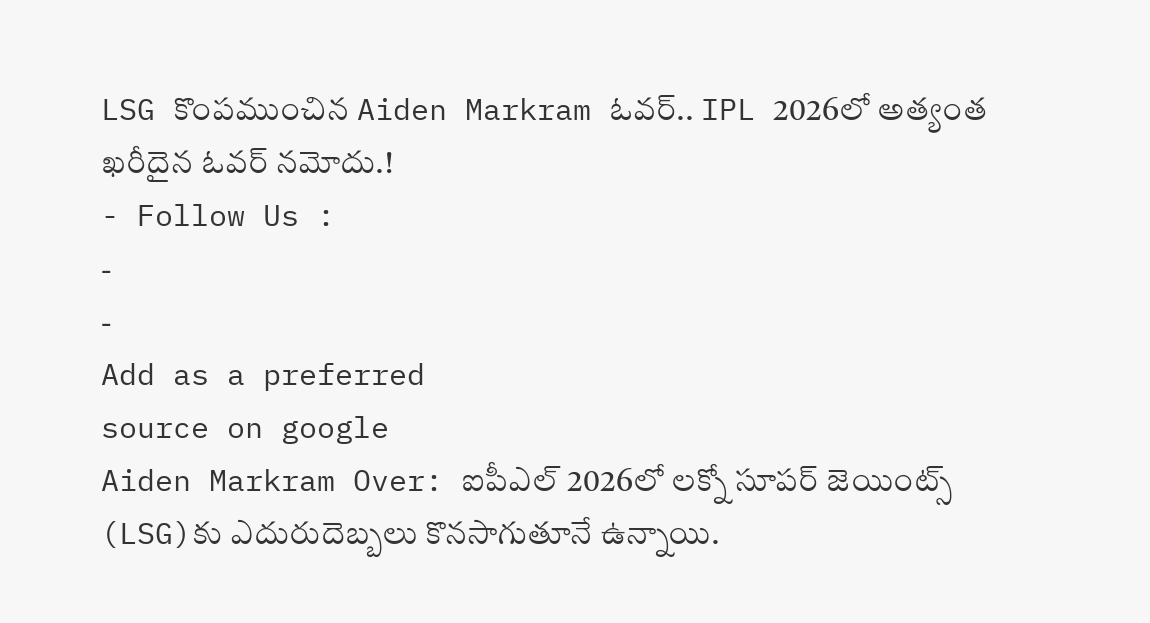LSG కొంపముంచిన Aiden Markram ఓవర్.. IPL 2026లో అత్యంత ఖరీదైన ఓవర్ నమోదు.!
- Follow Us :
-
-
Add as a preferred
source on google
Aiden Markram Over: ఐపీఎల్ 2026లో లక్నో సూపర్ జెయింట్స్ (LSG)కు ఎదురుదెబ్బలు కొనసాగుతూనే ఉన్నాయి.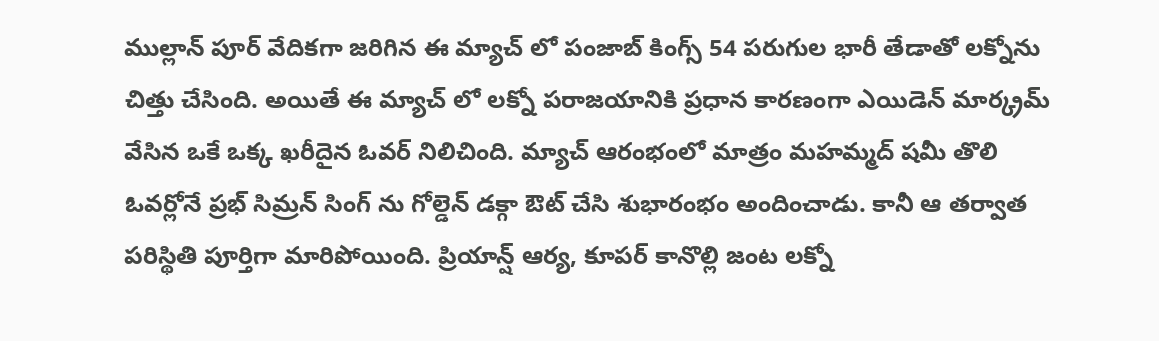ముల్లాన్ పూర్ వేదికగా జరిగిన ఈ మ్యాచ్ లో పంజాబ్ కింగ్స్ 54 పరుగుల భారీ తేడాతో లక్నోను చిత్తు చేసింది. అయితే ఈ మ్యాచ్ లో లక్నో పరాజయానికి ప్రధాన కారణంగా ఎయిడెన్ మార్క్రమ్ వేసిన ఒకే ఒక్క ఖరీదైన ఓవర్ నిలిచింది. మ్యాచ్ ఆరంభంలో మాత్రం మహమ్మద్ షమీ తొలి ఓవర్లోనే ప్రభ్ సిమ్రన్ సింగ్ ను గోల్డెన్ డక్గా ఔట్ చేసి శుభారంభం అందించాడు. కానీ ఆ తర్వాత పరిస్థితి పూర్తిగా మారిపోయింది. ప్రియాన్ష్ ఆర్య, కూపర్ కానొల్లి జంట లక్నో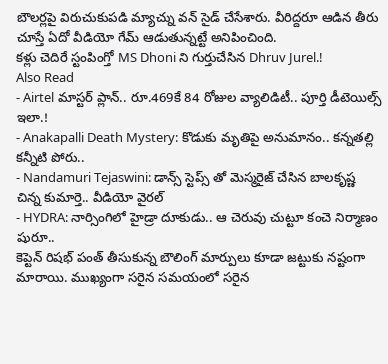బౌలర్లపై విరుచుకుపడి మ్యాచ్ను వన్ సైడ్ చేసేశారు. వీరిద్దరూ ఆడిన తీరు చూస్తే ఏదో వీడియో గేమ్ ఆడుతున్నట్టే అనిపించింది.
కళ్లు చెదిరే స్టంపింగ్తో MS Dhoni ని గుర్తుచేసిన Dhruv Jurel.!
Also Read
- Airtel మాస్టర్ ప్లాన్.. రూ.469కే 84 రోజుల వ్యాలిడిటీ.. పూర్తి డీటెయిల్స్ ఇలా.!
- Anakapalli Death Mystery: కొడుకు మృతిపై అనుమానం.. కన్నతల్లి కన్నీటి పోరు..
- Nandamuri Tejaswini: డాన్స్ స్టెప్స్ తో మెస్మరైజ్ చేసిన బాలకృష్ణ చిన్న కుమార్తె.. వీడియో వైరల్
- HYDRA: నార్సింగిలో హైడ్రా దూకుడు.. ఆ చెరువు చుట్టూ కంచె నిర్మాణం షురూ..
కెప్టెన్ రిషభ్ పంత్ తీసుకున్న బౌలింగ్ మార్పులు కూడా జట్టుకు నష్టంగా మారాయి. ముఖ్యంగా సరైన సమయంలో సరైన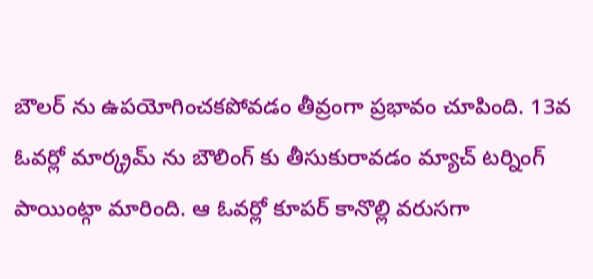బౌలర్ ను ఉపయోగించకపోవడం తీవ్రంగా ప్రభావం చూపింది. 13వ ఓవర్లో మార్క్రమ్ ను బౌలింగ్ కు తీసుకురావడం మ్యాచ్ టర్నింగ్ పాయింట్గా మారింది. ఆ ఓవర్లో కూపర్ కానొల్లి వరుసగా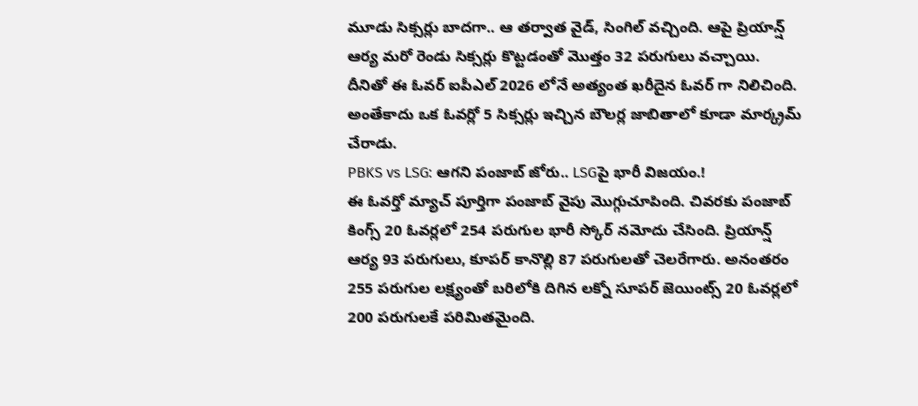మూడు సిక్సర్లు బాదగా.. ఆ తర్వాత వైడ్, సింగిల్ వచ్చింది. ఆపై ప్రియాన్ష్ ఆర్య మరో రెండు సిక్సర్లు కొట్టడంతో మొత్తం 32 పరుగులు వచ్చాయి. దీనితో ఈ ఓవర్ ఐపీఎల్ 2026 లోనే అత్యంత ఖరీదైన ఓవర్ గా నిలిచింది. అంతేకాదు ఒక ఓవర్లో 5 సిక్సర్లు ఇచ్చిన బౌలర్ల జాబితాలో కూడా మార్క్రమ్ చేరాడు.
PBKS vs LSG: ఆగని పంజాబ్ జోరు.. LSGపై భారీ విజయం.!
ఈ ఓవర్తో మ్యాచ్ పూర్తిగా పంజాబ్ వైపు మొగ్గుచూపింది. చివరకు పంజాబ్ కింగ్స్ 20 ఓవర్లలో 254 పరుగుల భారీ స్కోర్ నమోదు చేసింది. ప్రియాన్ష్ ఆర్య 93 పరుగులు, కూపర్ కానొల్లి 87 పరుగులతో చెలరేగారు. అనంతరం 255 పరుగుల లక్ష్యంతో బరిలోకి దిగిన లక్నో సూపర్ జెయింట్స్ 20 ఓవర్లలో 200 పరుగులకే పరిమితమైంది.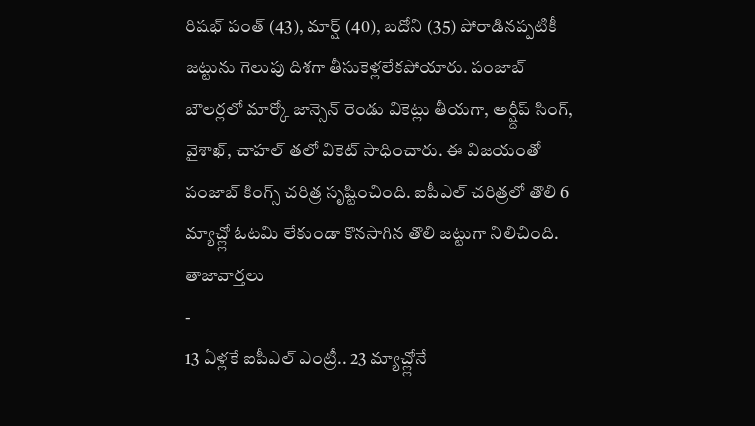రిషభ్ పంత్ (43), మార్ష్ (40), బదోని (35) పోరాడినప్పటికీ జట్టును గెలుపు దిశగా తీసుకెళ్లలేకపోయారు. పంజాబ్ బౌలర్లలో మార్కో జాన్సెన్ రెండు వికెట్లు తీయగా, అర్ష్దీప్ సింగ్, వైశాఖ్, చాహల్ తలో వికెట్ సాధించారు. ఈ విజయంతో పంజాబ్ కింగ్స్ చరిత్ర సృష్టించింది. ఐపీఎల్ చరిత్రలో తొలి 6 మ్యాచ్ల్లో ఓటమి లేకుండా కొనసాగిన తొలి జట్టుగా నిలిచింది.
తాజావార్తలు
-
13 ఏళ్లకే ఐపీఎల్ ఎంట్రీ.. 23 మ్యాచ్ల్లోనే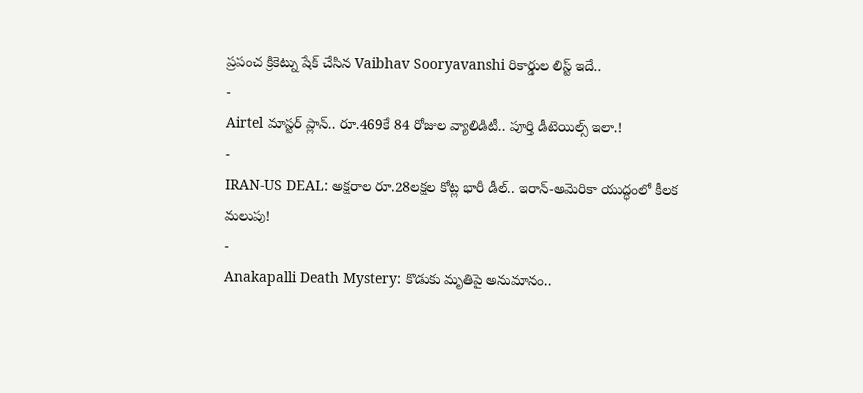ప్రపంచ క్రికెట్ను షేక్ చేసిన Vaibhav Sooryavanshi రికార్డుల లిస్ట్ ఇదే..
-
Airtel మాస్టర్ ప్లాన్.. రూ.469కే 84 రోజుల వ్యాలిడిటీ.. పూర్తి డీటెయిల్స్ ఇలా.!
-
IRAN-US DEAL: అక్షరాల రూ.28లక్షల కోట్ల భారీ డీల్.. ఇరాన్-అమెరికా యుద్ధంలో కీలక మలుపు!
-
Anakapalli Death Mystery: కొడుకు మృతిపై అనుమానం..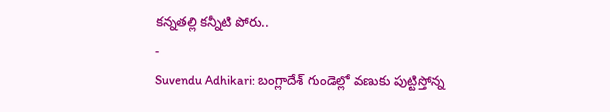కన్నతల్లి కన్నీటి పోరు..
-
Suvendu Adhikari: బంగ్లాదేశ్ గుండెల్లో వణుకు పుట్టిస్తోన్న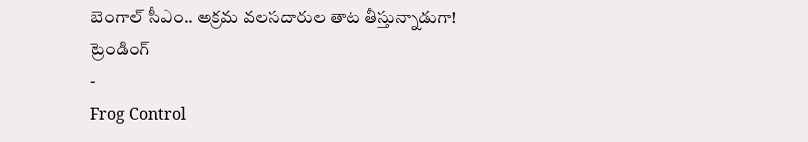బెంగాల్ సీఎం.. అక్రమ వలసదారుల తాట తీస్తున్నాడుగా!
ట్రెండింగ్
-
Frog Control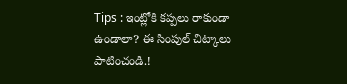Tips : ఇంట్లోకి కప్పలు రాకుండా ఉండాలా? ఈ సింపుల్ చిట్కాలు పాటించండి.!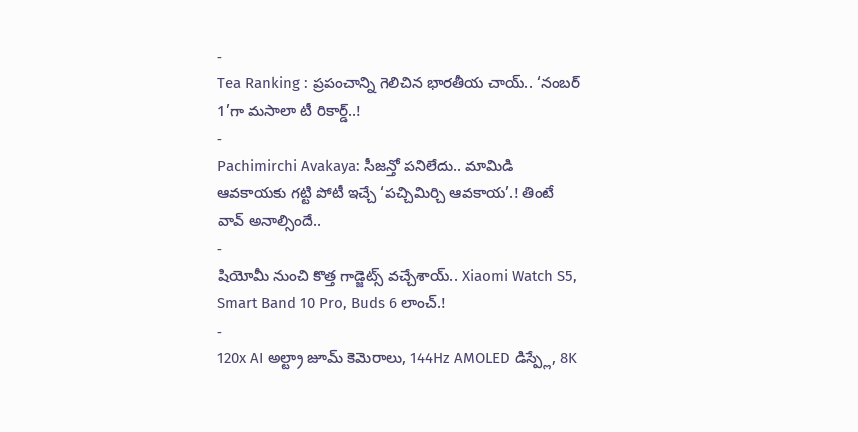-
Tea Ranking : ప్రపంచాన్ని గెలిచిన భారతీయ చాయ్.. ‘నంబర్ 1’గా మసాలా టీ రికార్డ్..!
-
Pachimirchi Avakaya: సీజన్తో పనిలేదు.. మామిడి ఆవకాయకు గట్టి పోటీ ఇచ్చే ‘పచ్చిమిర్చి ఆవకాయ’.! తింటే వావ్ అనాల్సిందే..
-
షియోమీ నుంచి కొత్త గాడ్జెట్స్ వచ్చేశాయ్.. Xiaomi Watch S5, Smart Band 10 Pro, Buds 6 లాంచ్.!
-
120x AI అల్ట్రా జూమ్ కెమెరాలు, 144Hz AMOLED డిస్ప్లే, 8K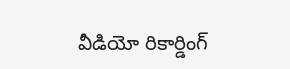వీడియో రికార్డింగ్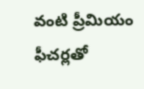వంటి ప్రీమియం ఫీచర్లతో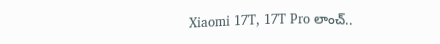Xiaomi 17T, 17T Pro లాంచ్..